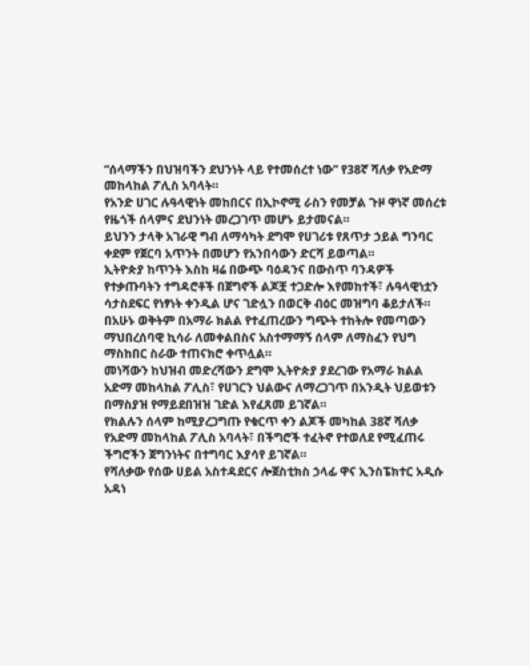“ሰላማችን በህዝባችን ደህንነት ላይ የተመሰረተ ነው” የ38ኛ ሻለቃ የአድማ መከላከል ፖሊስ አባላት።
የአንድ ሀገር ሉዓላዊነት መከበርና በኢኮኖሚ ራስን የመቻል ጉዞ ዋነኛ መሰረቱ የዜጎች ሰላምና ደህንነት መረጋገጥ መሆኑ ይታመናል።
ይህንን ታላቅ አገራዊ ግብ ለማሳካት ደግሞ የሀገሪቱ የጸጥታ ኃይል ግንባር ቀደም የጀርባ አጥንት በመሆን የአንበሳውን ድርሻ ይወጣል።
ኢትዮጵያ ከጥንት እስከ ዛሬ በውጭ ባዕዳንና በውስጥ ባንዳዎች የተቃጡባትን ተግዳሮቶች በጀግኖች ልጆቿ ተጋድሎ እየመከተች፣ ሉዓላዊነቷን ሳታስደፍር የነፃነት ቀንዲል ሆና ገድሏን በወርቅ ብዕር መዝግባ ቆይታለች።
በአሁኑ ወቅትም በአማራ ክልል የተፈጠረውን ግጭት ተከትሎ የመጣውን ማህበረሰባዊ ኪሳራ ለመቀልበስና አስተማማኝ ሰላም ለማስፈን የህግ ማስከበር ስራው ተጠናክሮ ቀጥሏል።
መነሻውን ከህዝብ መድረሻውን ደግሞ ኢትዮጵያ ያደረገው የአማራ ክልል አድማ መከላከል ፖሊስ፣ የሀገርን ህልውና ለማረጋገጥ በአንዲት ህይወቱን በማስያዝ የማይደበዝዝ ገድል እየፈጸመ ይገኛል።
የክልሉን ሰላም ከሚያረጋግጡ የቁርጥ ቀን ልጆች መካከል 38ኛ ሻለቃ የአድማ መከላከል ፖሊስ አባላት፣ በችግሮች ተፈትኖ የተወለደ የሚፈጠሩ ችግሮችን ጀግንነትና በተግባር እያሳየ ይገኛል።
የሻለቃው የሰው ሀይል አስተዳደርና ሎጀስቲክስ ኃላፊ ዋና ኢንስፔክተር አዲሱ አዳነ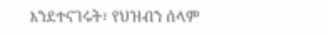እንደተናገሩት፣ የህዝብን ሰላም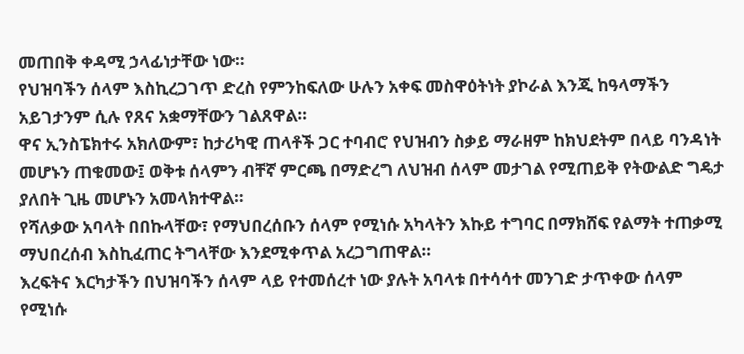መጠበቅ ቀዳሚ ኃላፊነታቸው ነው።
የህዝባችን ሰላም እስኪረጋገጥ ድረስ የምንከፍለው ሁሉን አቀፍ መስዋዕትነት ያኮራል እንጂ ከዓላማችን አይገታንም ሲሉ የጸና አቋማቸውን ገልጸዋል።
ዋና ኢንስፔክተሩ አክለውም፣ ከታሪካዊ ጠላቶች ጋር ተባብሮ የህዝብን ስቃይ ማራዘም ከክህደትም በላይ ባንዳነት መሆኑን ጠቁመው፤ ወቅቱ ሰላምን ብቸኛ ምርጫ በማድረግ ለህዝብ ሰላም መታገል የሚጠይቅ የትውልድ ግዴታ ያለበት ጊዜ መሆኑን አመላክተዋል።
የሻለቃው አባላት በበኩላቸው፣ የማህበረሰቡን ሰላም የሚነሱ አካላትን እኩይ ተግባር በማክሸፍ የልማት ተጠቃሚ ማህበረሰብ እስኪፈጠር ትግላቸው እንደሚቀጥል አረጋግጠዋል።
እረፍትና እርካታችን በህዝባችን ሰላም ላይ የተመሰረተ ነው ያሉት አባላቱ በተሳሳተ መንገድ ታጥቀው ሰላም የሚነሱ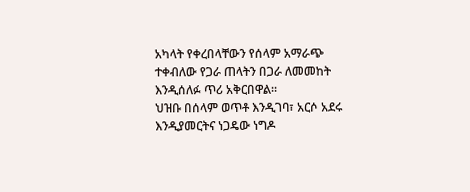አካላት የቀረበላቸውን የሰላም አማራጭ ተቀብለው የጋራ ጠላትን በጋራ ለመመከት እንዲሰለፉ ጥሪ አቅርበዋል።
ህዝቡ በሰላም ወጥቶ እንዲገባ፣ አርሶ አደሩ እንዲያመርትና ነጋዴው ነግዶ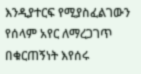እንዲያተርፍ የሚያስፈልገውን የሰላም አየር ለማረጋገጥ በቁርጠኝነት እየሰሩ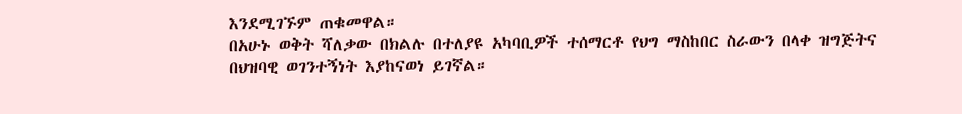እንደሚገኙም ጠቁመዋል።
በአሁኑ ወቅት ሻለቃው በክልሉ በተለያዩ አካባቢዎች ተሰማርቶ የህግ ማስከበር ስራውን በላቀ ዝግጅትና በህዝባዊ ወገንተኝነት እያከናወነ ይገኛል።